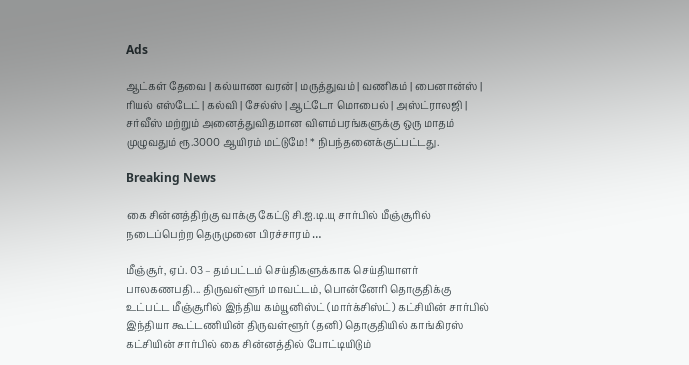Ads

ஆட்கள் தேவை | கல்யாண வரன் | மருத்துவம் | வணிகம் | பைனான்ஸ் | ரியல் எஸ்டேட் | கல்வி | சேல்ஸ் | ஆட்டோ மொபைல் | அஸ்ட்ராலஜி | சர்வீஸ் மற்றும் அனைத்துவிதமான விளம்பரங்களுக்கு ஒரு மாதம் முழுவதும் ரூ.3000 ஆயிரம் மட்டுமே! * நிபந்தனைக்குட்பட்டது.

Breaking News

கை சின்னத்திற்கு வாக்கு கேட்டு சி.ஐ.டி.யு சார்பில் மீஞ்சூரில் நடைப்பெற்ற தெருமுனை பிரச்சாரம் …

மீஞ்சூர், ஏப். 03 – தம்பட்டம் செய்திகளுக்காக செய்தியாளர் பாலகணபதி... திருவள்ளூர் மாவட்டம், பொன்னேரி தொகுதிக்கு உட்பட்ட மீஞ்சூரில் இந்திய கம்யூனிஸ்ட் (மார்க்சிஸ்ட்) கட்சியின் சார்பில் இந்தியா கூட்டணியின் திருவள்ளூர் (தனி) தொகுதியில் காங்கிரஸ் கட்சியின் சார்பில் கை சின்னத்தில் போட்டியிடும்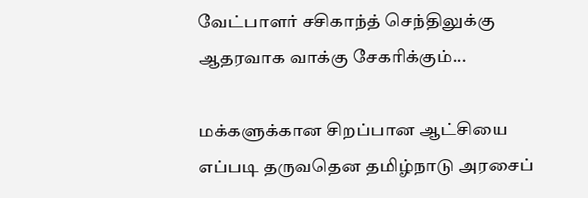வேட்பாளர் சசிகாந்த் செந்திலுக்கு ஆதரவாக வாக்கு சேகரிக்கும்...

மக்களுக்கான சிறப்பான ஆட்சியை எப்படி தருவதென தமிழ்நாடு அரசைப்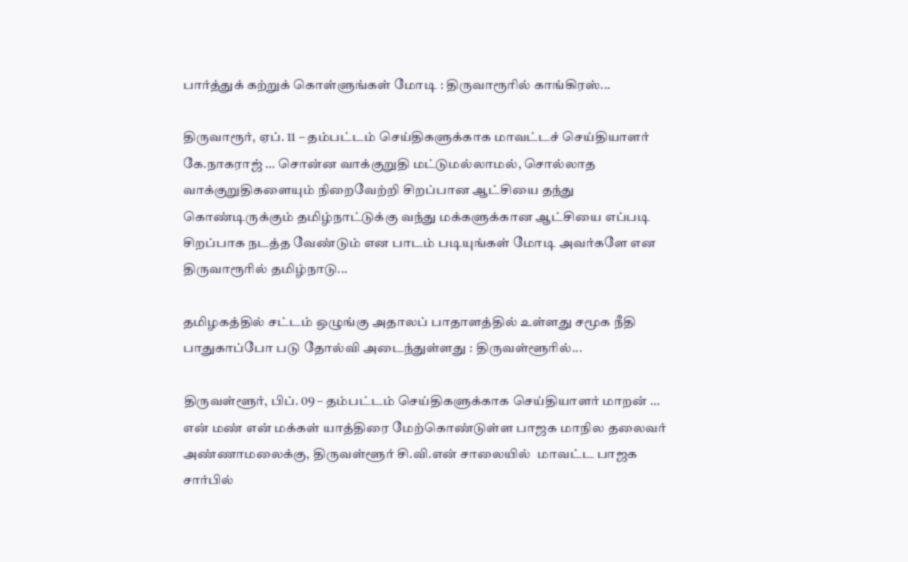பார்த்துக் கற்றுக் கொள்ளுங்கள் மோடி : திருவாரூரில் காங்கிரஸ்...

திருவாரூர், ஏப். 11 – தம்பட்டம் செய்திகளுக்காக மாவட்டச் செய்தியாளர் கே.நாகராஜ் … சொன்ன வாக்குறுதி மட்டுமல்லாமல், சொல்லாத வாக்குறுதிகளையும் நிறைவேற்றி சிறப்பான ஆட்சியை தந்து கொண்டிருக்கும் தமிழ்நாட்டுக்கு வந்து மக்களுக்கான ஆட்சியை எப்படி சிறப்பாக நடத்த வேண்டும் என பாடம் படியுங்கள் மோடி அவர்களே என திருவாரூரில் தமிழ்நாடு...

தமிழகத்தில் சட்டம் ஒழுங்கு அதாலப் பாதாளத்தில் உள்ளது சமூக நீதி பாதுகாப்போ படு தோல்வி அடைந்துள்ளது : திருவள்ளூரில்...

திருவள்ளூர், பிப். 09 – தம்பட்டம் செய்திகளுக்காக செய்தியாளர் மாறன் … என் மண் என் மக்கள் யாத்திரை மேற்கொண்டுள்ள பாஜக மாநில தலைவர் அண்ணாமலைக்கு, திருவள்ளூர் சி.வி.என் சாலையில்  மாவட்ட பாஜக சார்பில்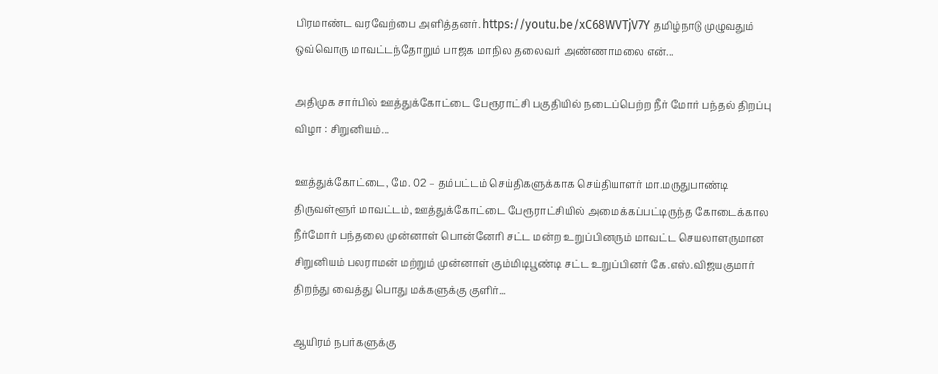பிரமாண்ட வரவேற்பை அளித்தனர். https://youtu.be/xC68WVTjV7Y தமிழ்நாடு முழுவதும் ஒவ்வொரு மாவட்டந்தோறும் பாஜக மாநில தலைவர் அண்ணாமலை என்...

அதிமுக சார்பில் ஊத்துக்கோட்டை பேரூராட்சி பகுதியில் நடைப்பெற்ற நீர் மோர் பந்தல் திறப்பு விழா : சிறுனியம்...

ஊத்துக்கோட்டை, மே. 02 – தம்பட்டம் செய்திகளுக்காக செய்தியாளர் மா.மருதுபாண்டி திருவள்ளூர் மாவட்டம், ஊத்துக்கோட்டை பேரூராட்சியில் அமைக்கப்பட்டிருந்த கோடைக்கால நீர்மோர் பந்தலை முன்னாள் பொன்னேரி சட்ட மன்ற உறுப்பினரும் மாவட்ட செயலாளருமான சிறுனியம் பலராமன் மற்றும் முன்னாள் கும்மிடிபூண்டி சட்ட உறுப்பினர் கே.எஸ்.விஜயகுமார்  திறந்து வைத்து பொது மக்களுக்கு குளிர்...

ஆயிரம் நபர்களுக்கு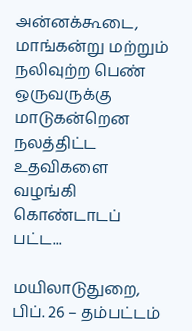அன்னக்கூடை, மாங்கன்று மற்றும் நலிவுற்ற பெண் ஒருவருக்கு மாடுகன்றென நலத்திட்ட உதவிகளை வழங்கி கொண்டாடப் பட்ட...

மயிலாடுதுறை, பிப். 26 – தம்பட்டம்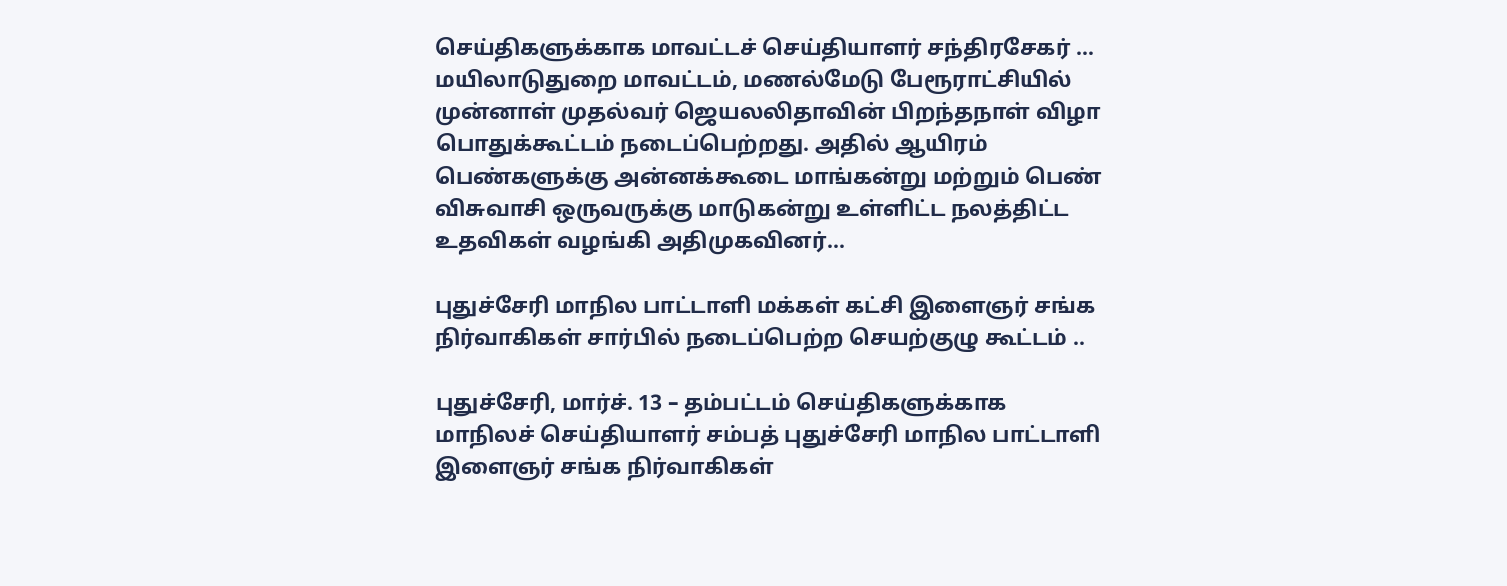செய்திகளுக்காக மாவட்டச் செய்தியாளர் சந்திரசேகர் … மயிலாடுதுறை மாவட்டம், மணல்மேடு பேரூராட்சியில் முன்னாள் முதல்வர் ஜெயலலிதாவின் பிறந்தநாள் விழா பொதுக்கூட்டம் நடைப்பெற்றது. அதில் ஆயிரம் பெண்களுக்கு அன்னக்கூடை மாங்கன்று மற்றும் பெண் விசுவாசி ஒருவருக்கு மாடுகன்று உள்ளிட்ட நலத்திட்ட உதவிகள் வழங்கி அதிமுகவினர்...

புதுச்சேரி மாநில பாட்டாளி மக்கள் கட்சி இளைஞர் சங்க நிர்வாகிகள் சார்பில் நடைப்பெற்ற செயற்குழு கூட்டம் ..

புதுச்சேரி, மார்ச். 13 – தம்பட்டம் செய்திகளுக்காக மாநிலச் செய்தியாளர் சம்பத் புதுச்சேரி மாநில பாட்டாளி இளைஞர் சங்க நிர்வாகிகள்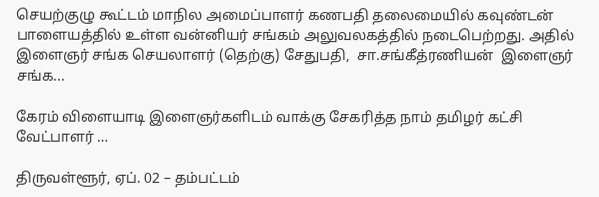செயற்குழு கூட்டம் மாநில அமைப்பாளர் கணபதி தலைமையில் கவுண்டன் பாளையத்தில் உள்ள வன்னியர் சங்கம் அலுவலகத்தில் நடைபெற்றது. அதில் இளைஞர் சங்க செயலாளர் (தெற்கு) சேதுபதி,  சா.சங்கீத்ரணியன்  இளைஞர் சங்க...

கேரம் விளையாடி இளைஞர்களிடம் வாக்கு சேகரித்த நாம் தமிழர் கட்சி வேட்பாளர் …

திருவள்ளூர், ஏப். 02 – தம்பட்டம்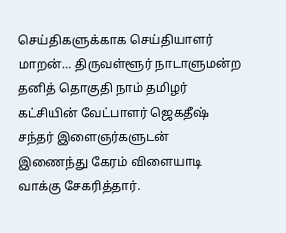செய்திகளுக்காக செய்தியாளர் மாறன்… திருவள்ளூர் நாடாளுமன்ற தனித் தொகுதி நாம் தமிழர் கட்சியின் வேட்பாளர் ஜெகதீஷ் சந்தர் இளைஞர்களுடன் இணைந்து கேரம் விளையாடி வாக்கு சேகரித்தார்.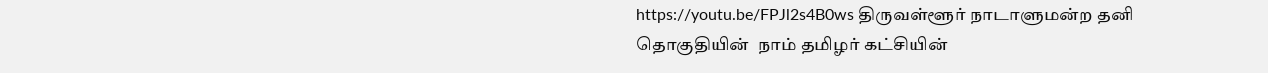https://youtu.be/FPJl2s4B0ws திருவள்ளூர் நாடாளுமன்ற தனி தொகுதியின்  நாம் தமிழர் கட்சியின்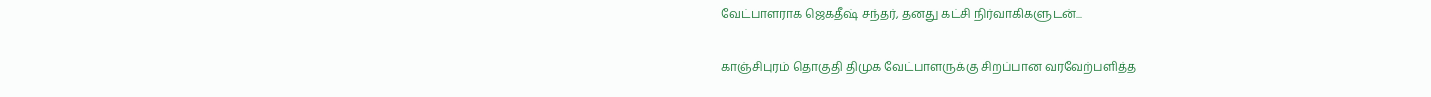வேட்பாளராக ஜெகதீஷ் சந்தர், தனது கட்சி நிர்வாகிகளுடன்...

காஞ்சிபுரம் தொகுதி திமுக வேட்பாளருக்கு சிறப்பான வரவேற்பளித்த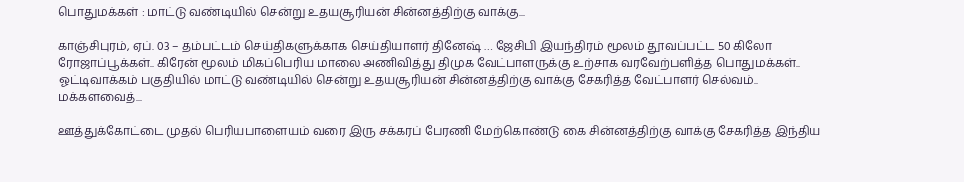பொதுமக்கள் : மாட்டு வண்டியில் சென்று உதயசூரியன் சின்னத்திற்கு வாக்கு...

காஞ்சிபுரம், ஏப். 03 – தம்பட்டம் செய்திகளுக்காக செய்தியாளர் தினேஷ் … ஜேசிபி இயந்திரம் மூலம் தூவப்பட்ட 50 கிலோ ரோஜாப்பூக்கள்.. கிரேன் மூலம் மிகப்பெரிய மாலை அணிவித்து திமுக வேட்பாளருக்கு உற்சாக வரவேற்பளித்த பொதுமக்கள்.. ஓட்டிவாக்கம் பகுதியில் மாட்டு வண்டியில் சென்று உதயசூரியன் சின்னத்திற்கு வாக்கு சேகரித்த வேட்பாளர் செல்வம்.. மக்களவைத்...

ஊத்துக்கோட்டை முதல் பெரியபாளையம் வரை இரு சக்கரப் பேரணி மேற்கொண்டு கை சின்னத்திற்கு வாக்கு சேகரித்த இந்திய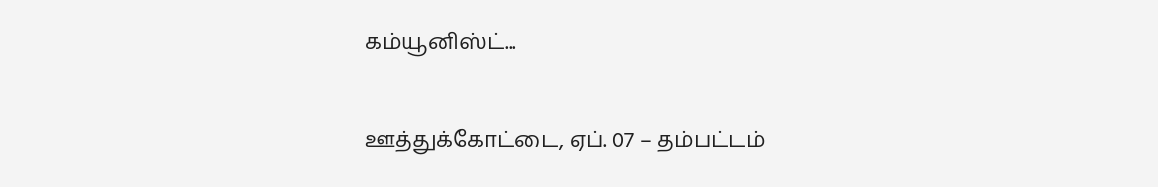கம்யூனிஸ்ட்...

ஊத்துக்கோட்டை, ஏப். 07 – தம்பட்டம்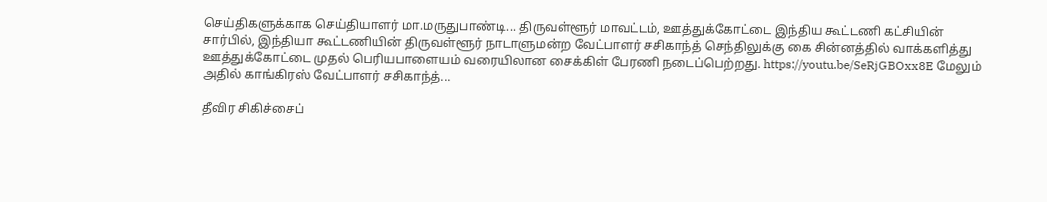செய்திகளுக்காக செய்தியாளர் மா.மருதுபாண்டி... திருவள்ளூர் மாவட்டம், ஊத்துக்கோட்டை இந்திய கூட்டணி கட்சியின் சார்பில், இந்தியா கூட்டணியின் திருவள்ளூர் நாடாளுமன்ற வேட்பாளர் சசிகாந்த் செந்திலுக்கு கை சின்னத்தில் வாக்களித்து ஊத்துக்கோட்டை முதல் பெரியபாளையம் வரையிலான சைக்கிள் பேரணி நடைப்பெற்றது. https://youtu.be/SeRjGBOxx8E மேலும் அதில் காங்கிரஸ் வேட்பாளர் சசிகாந்த்...

தீவிர சிகிச்சைப்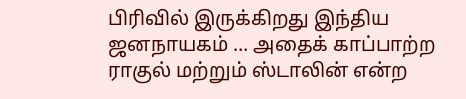பிரிவில் இருக்கிறது இந்திய ஜனநாயகம் … அதைக் காப்பாற்ற ராகுல் மற்றும் ஸ்டாலின் என்ற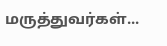மருத்துவர்கள்...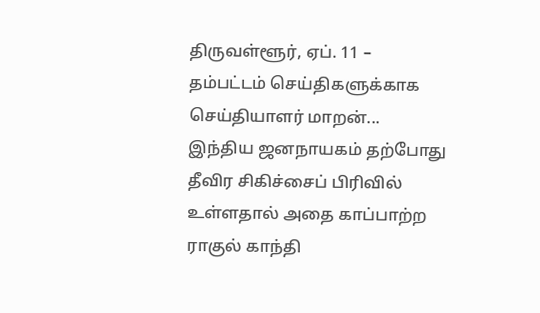திருவள்ளூர், ஏப். 11 – தம்பட்டம் செய்திகளுக்காக செய்தியாளர் மாறன்... இந்திய ஜனநாயகம் தற்போது தீவிர சிகிச்சைப் பிரிவில் உள்ளதால் அதை காப்பாற்ற ராகுல் காந்தி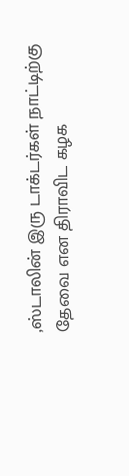,ஸ்டாலின் இரு டாக்டர்கள் நாட்டிற்கு தேவை என திராவிட கழக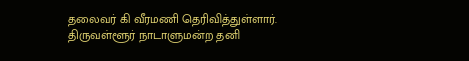தலைவர் கி வீரமணி தெரிவித்துள்ளார். திருவள்ளூர் நாடாளுமன்ற தனி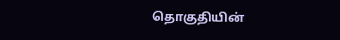தொகுதியின்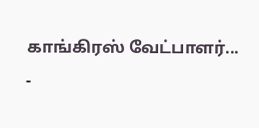காங்கிரஸ் வேட்பாளர்...
-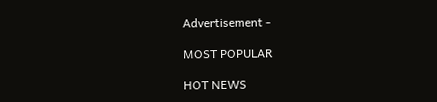Advertisement -

MOST POPULAR

HOT NEWS